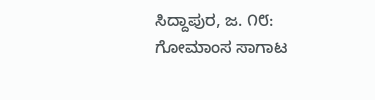ಸಿದ್ದಾಪುರ, ಜ. ೧೮: ಗೋಮಾಂಸ ಸಾಗಾಟ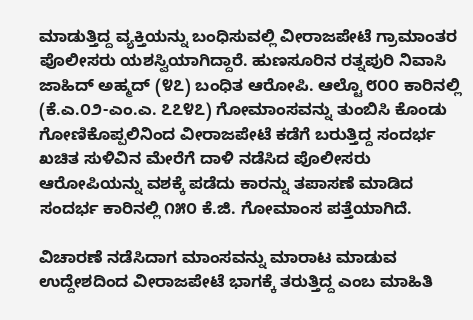ಮಾಡುತ್ತಿದ್ದ ವ್ಯಕ್ತಿಯನ್ನು ಬಂಧಿಸುವಲ್ಲಿ ವೀರಾಜಪೇಟೆ ಗ್ರಾಮಾಂತರ ಪೊಲೀಸರು ಯಶಸ್ವಿಯಾಗಿದ್ದಾರೆ. ಹುಣಸೂರಿನ ರತ್ನಪುರಿ ನಿವಾಸಿ ಜಾಹಿದ್ ಅಹ್ಮದ್ (೪೭) ಬಂಧಿತ ಆರೋಪಿ. ಆಲ್ಟೊ ೮೦೦ ಕಾರಿನಲ್ಲಿ (ಕೆ.ಎ.೦೨-ಎಂ.ಎ. ೭೭೪೭) ಗೋಮಾಂಸವನ್ನು ತುಂಬಿಸಿ ಕೊಂಡು ಗೋಣಿಕೊಪ್ಪಲಿನಿಂದ ವೀರಾಜಪೇಟೆ ಕಡೆಗೆ ಬರುತ್ತಿದ್ದ ಸಂದರ್ಭ ಖಚಿತ ಸುಳಿವಿನ ಮೇರೆಗೆ ದಾಳಿ ನಡೆಸಿದ ಪೊಲೀಸರು ಆರೋಪಿಯನ್ನು ವಶಕ್ಕೆ ಪಡೆದು ಕಾರನ್ನು ತಪಾಸಣೆ ಮಾಡಿದ ಸಂದರ್ಭ ಕಾರಿನಲ್ಲಿ ೧೫೦ ಕೆ.ಜಿ. ಗೋಮಾಂಸ ಪತ್ತೆಯಾಗಿದೆ.

ವಿಚಾರಣೆ ನಡೆಸಿದಾಗ ಮಾಂಸವನ್ನು ಮಾರಾಟ ಮಾಡುವ ಉದ್ದೇಶದಿಂದ ವೀರಾಜಪೇಟೆ ಭಾಗಕ್ಕೆ ತರುತ್ತಿದ್ದ ಎಂಬ ಮಾಹಿತಿ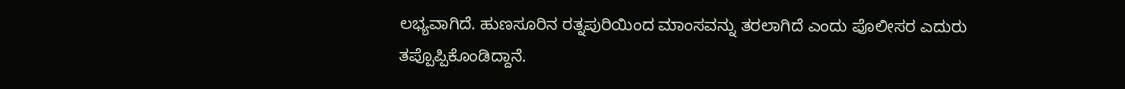ಲಭ್ಯವಾಗಿದೆ. ಹುಣಸೂರಿನ ರತ್ನಪುರಿಯಿಂದ ಮಾಂಸವನ್ನು ತರಲಾಗಿದೆ ಎಂದು ಪೊಲೀಸರ ಎದುರು ತಪ್ಪೊಪ್ಪಿಕೊಂಡಿದ್ದಾನೆ.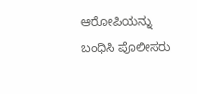ಆರೋಪಿಯನ್ನು ಬಂಧಿಸಿ ಪೊಲೀಸರು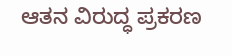ಆತನ ವಿರುದ್ಧ ಪ್ರಕರಣ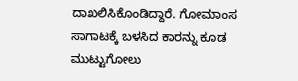ದಾಖಲಿಸಿಕೊಂಡಿದ್ದಾರೆ. ಗೋಮಾಂಸ ಸಾಗಾಟಕ್ಕೆ ಬಳಸಿದ ಕಾರನ್ನು ಕೂಡ ಮುಟ್ಟುಗೋಲು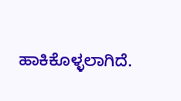ಹಾಕಿಕೊಳ್ಳಲಾಗಿದೆ.